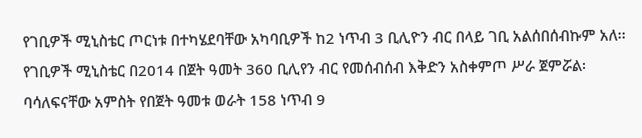የገቢዎች ሚኒስቴር ጦርነቱ በተካሄደባቸው አካባቢዎች ከ2 ነጥብ 3 ቢሊዮን ብር በላይ ገቢ አልሰበሰብኩም አለ፡፡ የገቢዎች ሚኒስቴር በ2014 በጀት ዓመት 360 ቢሊየን ብር የመሰብሰብ እቅድን አስቀምጦ ሥራ ጀምሯል፡ ባሳለፍናቸው አምስት የበጀት ዓመቱ ወራት 158 ነጥብ 9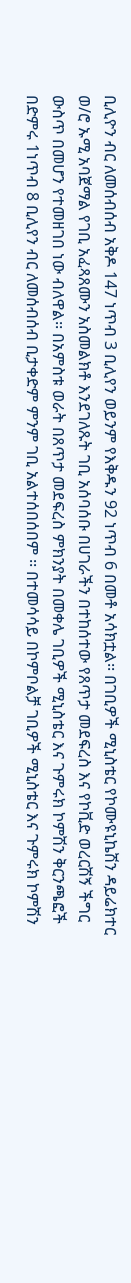ቢሊዮን ብር ለመሰብሰብ አቅዶ 147 ነጥብ 3 ቢሊየን ወይንም የእቅዱን 92 ነጥብ 6 በመቶ አሳክቷል፡፡ በገቢዎች ሚኒስቴር የኮሙዩኒኬሽን ዳይሬክተር ወ/ሮ ኡሚ አባጀማል የገቢ አፈጻጸሙን አስመልክቶ እንደገለጹት ገቢ አሰባሰቡ በሀገራችን በተከሰተው የጸጥታ መደፍረስ እና የኮቪድ ወረርሽኝ ችግር ውስጥ በመሆን የተመዘገበ ነው ብለዋል፡፡ በአምስቱ ወራት በጸጥታ መደፍረስ ምክንያት በመቀሌ ገቢዎች ሚኒስቴር እና ጉምሩክ ኮምሽን ቅርንጫፎች በድምሩ 1ነጥብ 8 ቢሊየን ብር ለመሰብሰብ ቢታቀድም ምንም ገቢ አልተሰበሰበም ፡፡ በተመሳሳይ በኮምቦልቻ ገቢዎች ሚኒስቴር እና ጉምሩክ ኮምሽን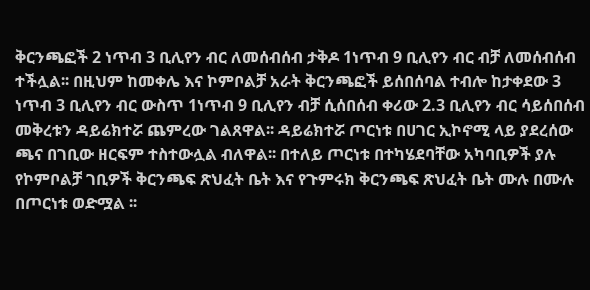ቅርንጫፎች 2 ነጥብ 3 ቢሊየን ብር ለመሰብሰብ ታቅዶ 1ነጥብ 9 ቢሊየን ብር ብቻ ለመሰብሰብ ተችሏል፡፡ በዚህም ከመቀሌ እና ኮምቦልቻ አራት ቅርንጫፎች ይሰበሰባል ተብሎ ከታቀደው 3 ነጥብ 3 ቢሊየን ብር ውስጥ 1ነጥብ 9 ቢሊየን ብቻ ሲሰበሰብ ቀሪው 2.3 ቢሊየን ብር ሳይሰበሰብ መቅረቱን ዳይሬክተሯ ጨምረው ገልጸዋል፡፡ ዳይሬክተሯ ጦርነቱ በሀገር ኢኮኖሚ ላይ ያደረሰው ጫና በገቢው ዘርፍም ተስተውሏል ብለዋል፡፡ በተለይ ጦርነቱ በተካሄደባቸው አካባቢዎች ያሉ የኮምቦልቻ ገቢዎች ቅርንጫፍ ጽህፈት ቤት እና የጉምሩክ ቅርንጫፍ ጽህፈት ቤት ሙሉ በሙሉ በጦርነቱ ወድሟል ፡፡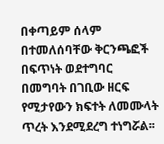በቀጣይም ሰላም በተመለሰባቸው ቅርንጫፎች በፍጥነት ወደተግባር በመግባት በገቢው ዘርፍ የሚታየውን ክፍተት ለመሙላት ጥረት እንደሚደረግ ተነግሯል፡፡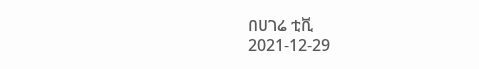በሀገሬ ቲቪ
2021-12-29